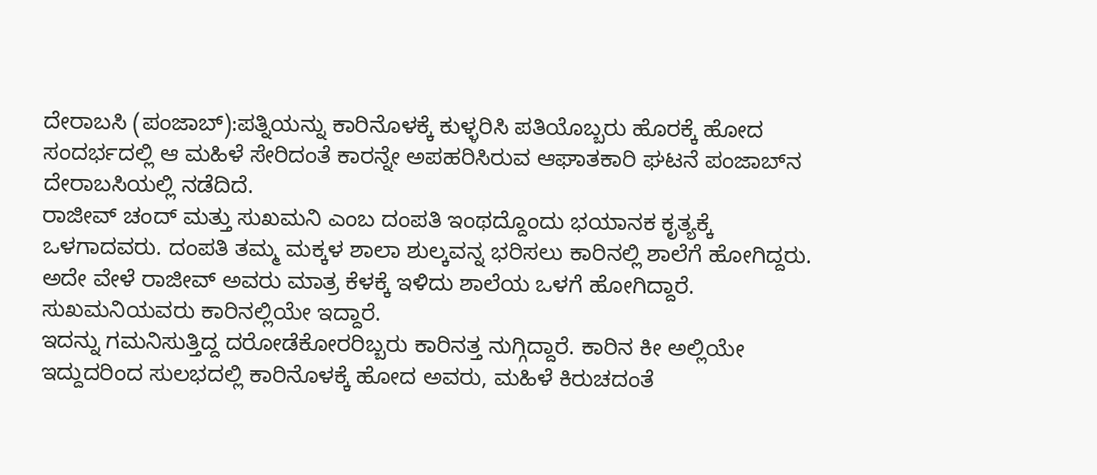ದೇರಾಬಸಿ (ಪಂಜಾಬ್‌):ಪತ್ನಿಯನ್ನು ಕಾರಿನೊಳಕ್ಕೆ ಕುಳ್ಳರಿಸಿ ಪತಿಯೊಬ್ಬರು ಹೊರಕ್ಕೆ ಹೋದ ಸಂದರ್ಭದಲ್ಲಿ ಆ ಮಹಿಳೆ ಸೇರಿದಂತೆ ಕಾರನ್ನೇ ಅಪಹರಿಸಿರುವ ಆಘಾತಕಾರಿ ಘಟನೆ ಪಂಜಾಬ್‌ನ ದೇರಾಬಸಿಯಲ್ಲಿ ನಡೆದಿದೆ.
ರಾಜೀವ್ ಚಂದ್ ಮತ್ತು ಸುಖಮನಿ ಎಂಬ ದಂಪತಿ ಇಂಥದ್ದೊಂದು ಭಯಾನಕ ಕೃತ್ಯಕ್ಕೆ ಒಳಗಾದವರು. ದಂಪತಿ ತಮ್ಮ ಮಕ್ಕಳ ಶಾಲಾ ಶುಲ್ಕವನ್ನ ಭರಿಸಲು ಕಾರಿನಲ್ಲಿ ಶಾಲೆಗೆ ಹೋಗಿದ್ದರು. ಅದೇ ವೇಳೆ ರಾಜೀವ್‌ ಅವರು ಮಾತ್ರ ಕೆಳಕ್ಕೆ ಇಳಿದು ಶಾಲೆಯ ಒಳಗೆ ಹೋಗಿದ್ದಾರೆ. ಸುಖಮನಿಯವರು ಕಾರಿನಲ್ಲಿಯೇ ಇದ್ದಾರೆ.
ಇದನ್ನು ಗಮನಿಸುತ್ತಿದ್ದ ದರೋಡೆಕೋರರಿಬ್ಬರು ಕಾರಿನತ್ತ ನುಗ್ಗಿದ್ದಾರೆ. ಕಾರಿನ ಕೀ ಅಲ್ಲಿಯೇ ಇದ್ದುದರಿಂದ ಸುಲಭದಲ್ಲಿ ಕಾರಿನೊಳಕ್ಕೆ ಹೋದ ಅವರು, ಮಹಿಳೆ ಕಿರುಚದಂತೆ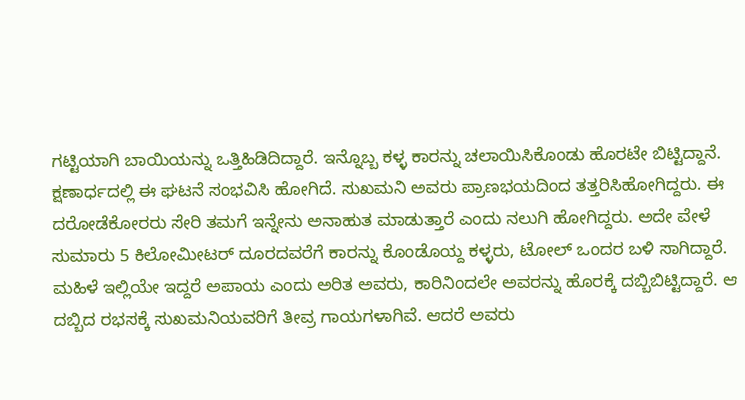ಗಟ್ಟಿಯಾಗಿ ಬಾಯಿಯನ್ನು ಒತ್ತಿಹಿಡಿದಿದ್ದಾರೆ. ಇನ್ನೊಬ್ಬ ಕಳ್ಳ ಕಾರನ್ನು ಚಲಾಯಿಸಿಕೊಂಡು ಹೊರಟೇ ಬಿಟ್ಟಿದ್ದಾನೆ.
ಕ್ಷಣಾರ್ಧದಲ್ಲಿ ಈ ಘಟನೆ ಸಂಭವಿಸಿ ಹೋಗಿದೆ. ಸುಖಮನಿ ಅವರು ಪ್ರಾಣಭಯದಿಂದ ತತ್ತರಿಸಿಹೋಗಿದ್ದರು. ಈ ದರೋಡೆಕೋರರು ಸೇರಿ ತಮಗೆ ಇನ್ನೇನು ಅನಾಹುತ ಮಾಡುತ್ತಾರೆ ಎಂದು ನಲುಗಿ ಹೋಗಿದ್ದರು. ಅದೇ ವೇಳೆ ಸುಮಾರು 5 ಕಿಲೋಮೀಟರ್ ದೂರದವರೆಗೆ ಕಾರನ್ನು ಕೊಂಡೊಯ್ದ ಕಳ್ಳರು, ಟೋಲ್ ಒಂದರ ಬಳಿ ಸಾಗಿದ್ದಾರೆ.
ಮಹಿಳೆ ಇಲ್ಲಿಯೇ ಇದ್ದರೆ ಅಪಾಯ ಎಂದು ಅರಿತ ಅವರು, ಕಾರಿನಿಂದಲೇ ಅವರನ್ನು ಹೊರಕ್ಕೆ ದಬ್ಬಿಬಿಟ್ಟಿದ್ದಾರೆ. ಆ ದಬ್ಬಿದ ರಭಸಕ್ಕೆ ಸುಖಮನಿಯವರಿಗೆ ತೀವ್ರ ಗಾಯಗಳಾಗಿವೆ. ಆದರೆ ಅವರು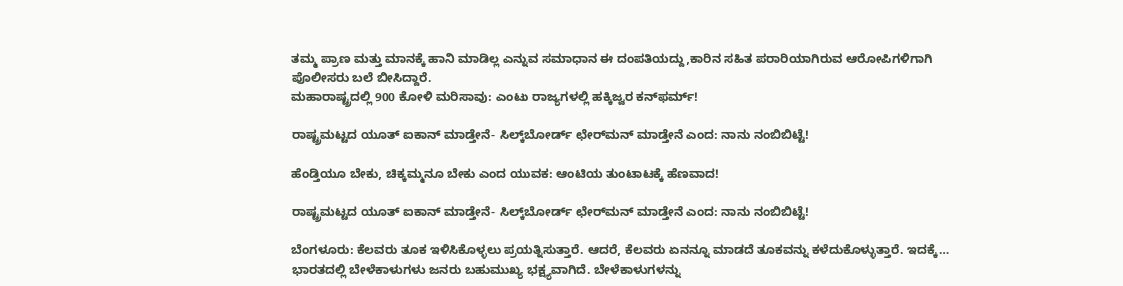ತಮ್ಮ ಪ್ರಾಣ ಮತ್ತು ಮಾನಕ್ಕೆ ಹಾನಿ ಮಾಡಿಲ್ಲ ಎನ್ನುವ ಸಮಾಧಾನ ಈ ದಂಪತಿಯದ್ದು,ಕಾರಿನ ಸಹಿತ ಪರಾರಿಯಾಗಿರುವ ಆರೋಪಿಗಳಿಗಾಗಿ ಪೊಲೀಸರು ಬಲೆ ಬೀಸಿದ್ದಾರೆ.
ಮಹಾರಾಷ್ಟ್ರದಲ್ಲಿ 900 ಕೋಳಿ ಮರಿಸಾವು: ಎಂಟು ರಾಜ್ಯಗಳಲ್ಲಿ ಹಕ್ಕಿಜ್ವರ ಕನ್‌ಫರ್ಮ್‌!

ರಾಷ್ಟ್ರಮಟ್ಟದ ಯೂತ್‌ ಐಕಾನ್ ಮಾಡ್ತೇನೆ- ಸಿಲ್ಕ್‌ಬೋರ್ಡ್‌ ಛೇರ್‌ಮನ್‌ ಮಾಡ್ತೇನೆ ಎಂದ: ನಾನು ನಂಬಿಬಿಟ್ಟೆ!

ಹೆಂಡ್ತಿಯೂ ಬೇಕು, ಚಿಕ್ಕಮ್ಮನೂ ಬೇಕು ಎಂದ ಯುವಕ: ಆಂಟಿಯ ತುಂಟಾಟಕ್ಕೆ ಹೆಣವಾದ!

ರಾಷ್ಟ್ರಮಟ್ಟದ ಯೂತ್‌ ಐಕಾನ್ ಮಾಡ್ತೇನೆ- ಸಿಲ್ಕ್‌ಬೋರ್ಡ್‌ ಛೇರ್‌ಮನ್‌ ಮಾಡ್ತೇನೆ ಎಂದ: ನಾನು ನಂಬಿಬಿಟ್ಟೆ!

ಬೆಂಗಳೂರು: ಕೆಲವರು ತೂಕ ಇಳಿಸಿಕೊಳ್ಳಲು ಪ್ರಯತ್ನಿಸುತ್ತಾರೆ. ಆದರೆ, ಕೆಲವರು ಏನನ್ನೂ ಮಾಡದೆ ತೂಕವನ್ನು ಕಳೆದುಕೊಳ್ಳುತ್ತಾರೆ. ಇದಕ್ಕೆ…
ಭಾರತದಲ್ಲಿ ಬೇಳೆಕಾಳುಗಳು ಜನರು ಬಹುಮುಖ್ಯ ಭಕ್ಷ್ಯವಾಗಿದೆ. ಬೇಳೆಕಾಳುಗಳನ್ನು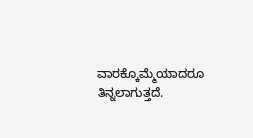ವಾರಕ್ಕೊಮ್ಮೆಯಾದರೂ ತಿನ್ನಲಾಗುತ್ತದೆ.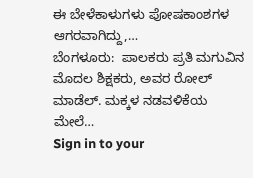ಈ ಬೇಳೆಕಾಳುಗಳು ಪೋಷಕಾಂಶಗಳ ಆಗರವಾಗಿದ್ದು,…
ಬೆಂಗಳೂರು:  ಪಾಲಕರು ಪ್ರತಿ ಮಗುವಿನ ಮೊದಲ ಶಿಕ್ಷಕರು, ಅವರ ರೋಲ್ ಮಾಡೆಲ್. ಮಕ್ಕಳ ನಡವಳಿಕೆಯ ಮೇಲೆ…
Sign in to your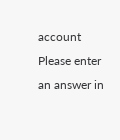account
Please enter an answer in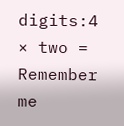digits:4 × two =
Remember me